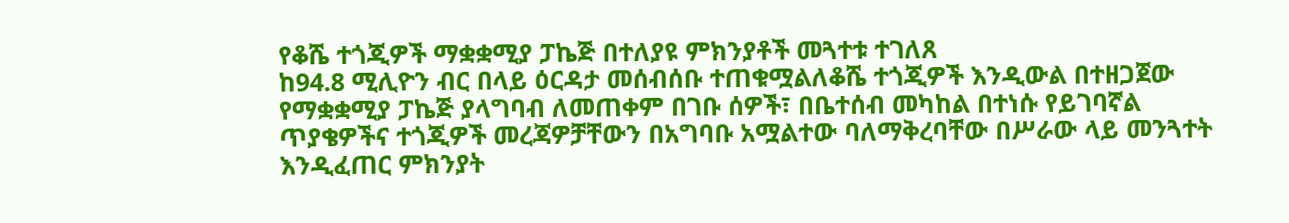የቆሼ ተጎጂዎች ማቋቋሚያ ፓኬጅ በተለያዩ ምክንያቶች መጓተቱ ተገለጸ
ከ94.8 ሚሊዮን ብር በላይ ዕርዳታ መሰብሰቡ ተጠቁሟልለቆሼ ተጎጂዎች እንዲውል በተዘጋጀው የማቋቋሚያ ፓኬጅ ያላግባብ ለመጠቀም በገቡ ሰዎች፣ በቤተሰብ መካከል በተነሱ የይገባኛል ጥያቄዎችና ተጎጂዎች መረጃዎቻቸውን በአግባቡ አሟልተው ባለማቅረባቸው በሥራው ላይ መንጓተት እንዲፈጠር ምክንያት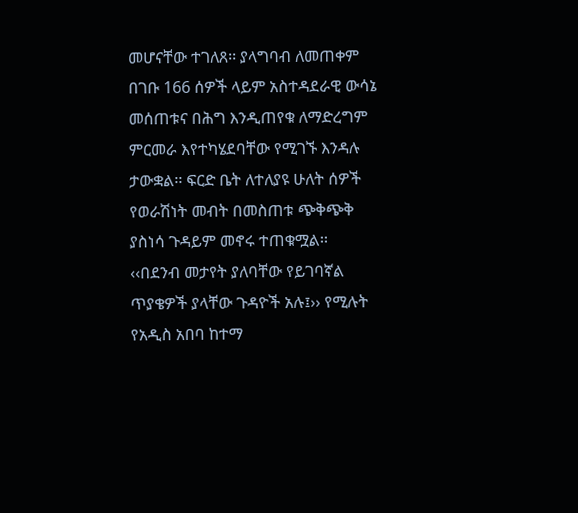መሆናቸው ተገለጸ፡፡ ያላግባብ ለመጠቀም በገቡ 166 ሰዎች ላይም አስተዳደራዊ ውሳኔ መሰጠቱና በሕግ እንዲጠየቁ ለማድረግም ምርመራ እየተካሄደባቸው የሚገኙ እንዳሉ ታውቋል፡፡ ፍርድ ቤት ለተለያዩ ሁለት ሰዎች የወራሽነት መብት በመስጠቱ ጭቅጭቅ ያስነሳ ጉዳይም መኖሩ ተጠቁሟል፡፡ ‹‹በደንብ መታየት ያለባቸው የይገባኛል ጥያቄዎች ያላቸው ጉዳዮች አሉ፤›› የሚሉት የአዲስ አበባ ከተማ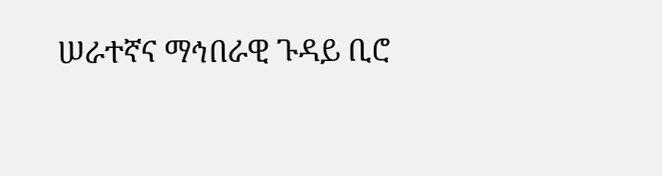ሠራተኛና ማኅበራዊ ጉዳይ ቢሮ